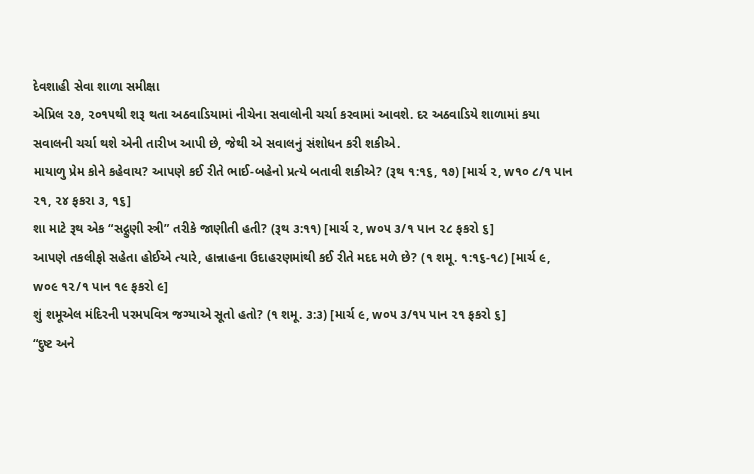દેવશાહી સેવા શાળા સમીક્ષા
એપ્રિલ ૨૭, ૨૦૧૫થી શરૂ થતા અઠવાડિયામાં નીચેના સવાલોની ચર્ચા કરવામાં આવશે. દર અઠવાડિયે શાળામાં કયા સવાલની ચર્ચા થશે એની તારીખ આપી છે, જેથી એ સવાલનું સંશોધન કરી શકીએ.
માયાળુ પ્રેમ કોને કહેવાય? આપણે કઈ રીતે ભાઈ-બહેનો પ્રત્યે બતાવી શકીએ? (રૂથ ૧:૧૬, ૧૭) [માર્ચ ૨, w૧૦ ૮/૧ પાન ૨૧, ૨૪ ફકરા ૩, ૧૬]
શા માટે રૂથ એક “સદ્ગુણી સ્ત્રી” તરીકે જાણીતી હતી? (રૂથ ૩:૧૧) [માર્ચ ૨, w૦૫ ૩/૧ પાન ૨૮ ફકરો ૬]
આપણે તકલીફો સહેતા હોઈએ ત્યારે, હાન્નાહના ઉદાહરણમાંથી કઈ રીતે મદદ મળે છે? (૧ શમૂ. ૧:૧૬-૧૮) [માર્ચ ૯, w૦૯ ૧૨/૧ પાન ૧૯ ફકરો ૯]
શું શમૂએલ મંદિરની પરમપવિત્ર જગ્યાએ સૂતો હતો? (૧ શમૂ. ૩:૩) [માર્ચ ૯, w૦૫ ૩/૧૫ પાન ૨૧ ફકરો ૬]
“દુષ્ટ અને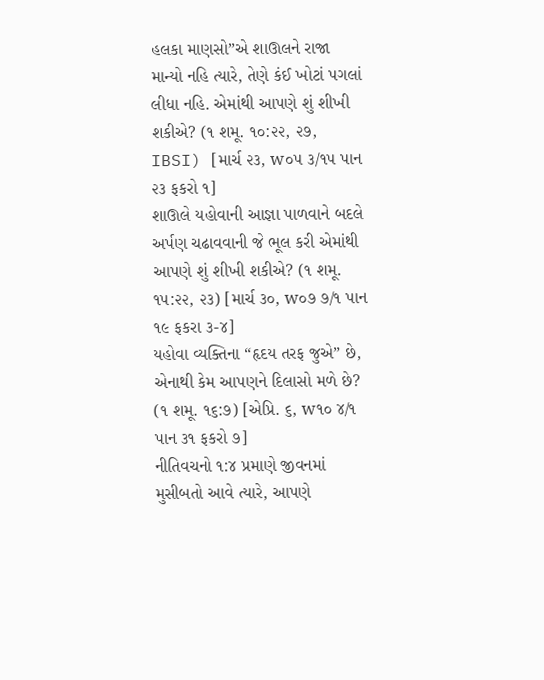હલકા માણસો”એ શાઊલને રાજા માન્યો નહિ ત્યારે, તેણે કંઈ ખોટાં પગલાં લીધા નહિ. એમાંથી આપણે શું શીખી શકીએ? (૧ શમૂ. ૧૦:૨૨, ૨૭, IBSI) [માર્ચ ૨૩, w૦૫ ૩/૧૫ પાન ૨૩ ફકરો ૧]
શાઊલે યહોવાની આજ્ઞા પાળવાને બદલે અર્પણ ચઢાવવાની જે ભૂલ કરી એમાંથી આપણે શું શીખી શકીએ? (૧ શમૂ. ૧૫:૨૨, ૨૩) [માર્ચ ૩૦, w૦૭ ૭/૧ પાન ૧૯ ફકરા ૩-૪]
યહોવા વ્યક્તિના “હૃદય તરફ જુએ” છે, એનાથી કેમ આપણને દિલાસો મળે છે? (૧ શમૂ. ૧૬:૭) [એપ્રિ. ૬, w૧૦ ૪/૧ પાન ૩૧ ફકરો ૭]
નીતિવચનો ૧:૪ પ્રમાણે જીવનમાં મુસીબતો આવે ત્યારે, આપણે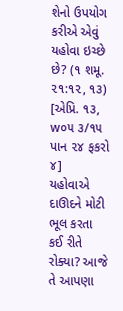શેનો ઉપયોગ કરીએ એવું યહોવા ઇચ્છે છે? (૧ શમૂ. ૨૧:૧૨, ૧૩) [એપ્રિ. ૧૩, w૦૫ ૩/૧૫ પાન ૨૪ ફકરો ૪]
યહોવાએ દાઊદને મોટી ભૂલ કરતા કઈ રીતે રોક્યા? આજે તે આપણા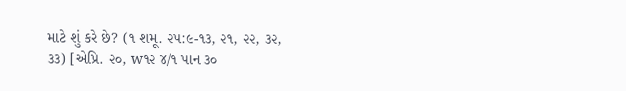માટે શું કરે છે? (૧ શમૂ. ૨૫:૯-૧૩, ૨૧, ૨૨, ૩૨, ૩૩) [એપ્રિ. ૨૦, w૧૨ ૪/૧ પાન ૩૦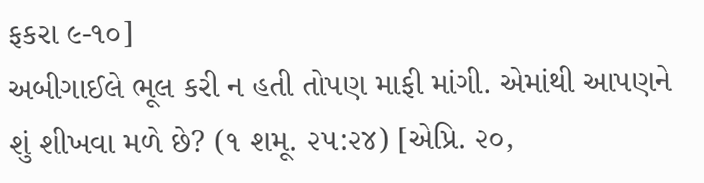ફકરા ૯-૧૦]
અબીગાઈલે ભૂલ કરી ન હતી તોપણ માફી માંગી. એમાંથી આપણને શું શીખવા મળે છે? (૧ શમૂ. ૨૫:૨૪) [એપ્રિ. ૨૦,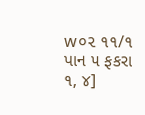w૦૨ ૧૧/૧ પાન ૫ ફકરા ૧, ૪]